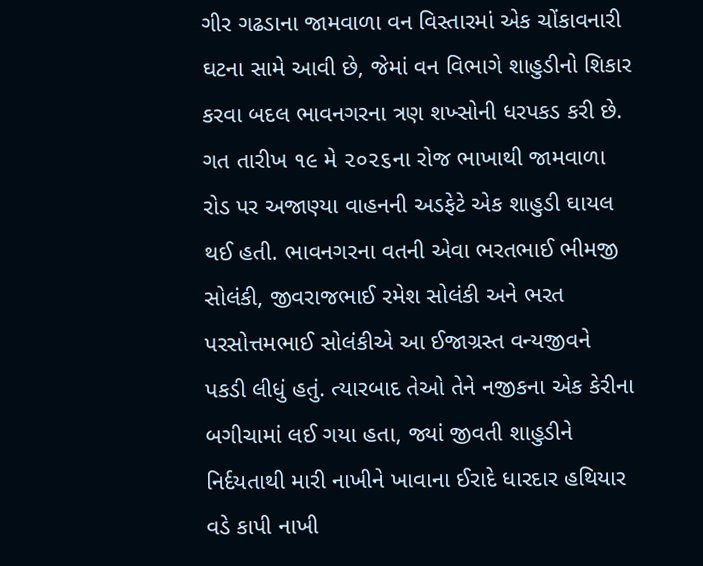ગીર ગઢડાના જામવાળા વન વિસ્તારમાં એક ચોંકાવનારી ઘટના સામે આવી છે, જેમાં વન વિભાગે શાહુડીનો શિકાર કરવા બદલ ભાવનગરના ત્રણ શખ્સોની ધરપકડ કરી છે. ગત તારીખ ૧૯ મે ૨૦૨૬ના રોજ ભાખાથી જામવાળા રોડ પર અજાણ્યા વાહનની અડફેટે એક શાહુડી ઘાયલ થઈ હતી. ભાવનગરના વતની એવા ભરતભાઈ ભીમજી સોલંકી, જીવરાજભાઈ રમેશ સોલંકી અને ભરત પરસોત્તમભાઈ સોલંકીએ આ ઈજાગ્રસ્ત વન્યજીવને પકડી લીધું હતું. ત્યારબાદ તેઓ તેને નજીકના એક કેરીના બગીચામાં લઈ ગયા હતા, જ્યાં જીવતી શાહુડીને નિર્દયતાથી મારી નાખીને ખાવાના ઈરાદે ધારદાર હથિયાર વડે કાપી નાખી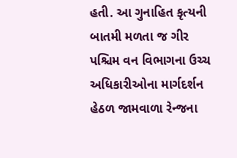હતી. આ ગુનાહિત કૃત્યની બાતમી મળતા જ ગીર પશ્ચિમ વન વિભાગના ઉચ્ચ અધિકારીઓના માર્ગદર્શન હેઠળ જામવાળા રેન્જના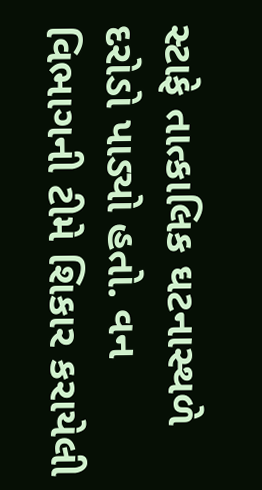સ્ટાફે તાત્કાલિક ઘટનાસ્થળે દરોડો પાડ્યો હતો. વન વિભાગની ટીમે શિકાર કરાયેલી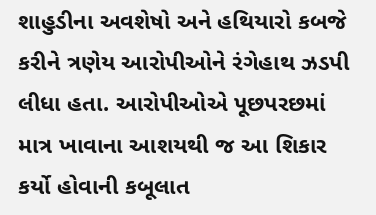શાહુડીના અવશેષો અને હથિયારો કબજે કરીને ત્રણેય આરોપીઓને રંગેહાથ ઝડપી લીધા હતા. આરોપીઓએ પૂછપરછમાં માત્ર ખાવાના આશયથી જ આ શિકાર કર્યો હોવાની કબૂલાત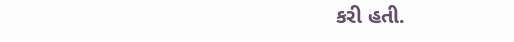કરી હતી.